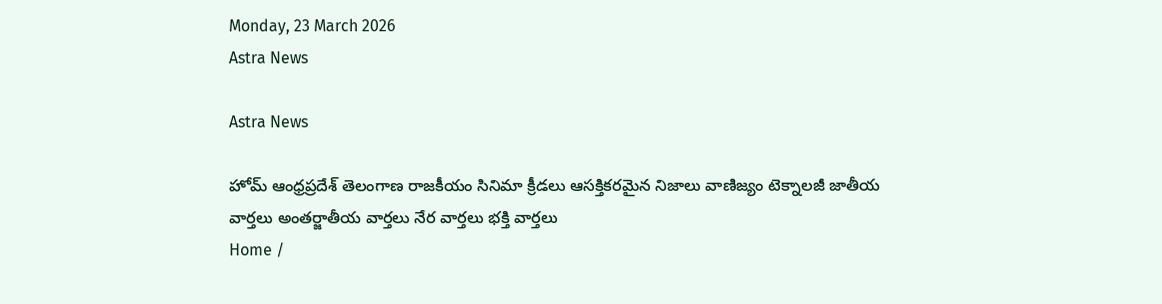Monday, 23 March 2026
Astra News

Astra News

హోమ్ ఆంధ్రప్రదేశ్ తెలంగాణ రాజకీయం సినిమా క్రీడలు ఆసక్తికరమైన నిజాలు వాణిజ్యం టెక్నాలజీ జాతీయ వార్తలు అంతర్జాతీయ వార్తలు నేర వార్తలు భక్తి వార్తలు
Home /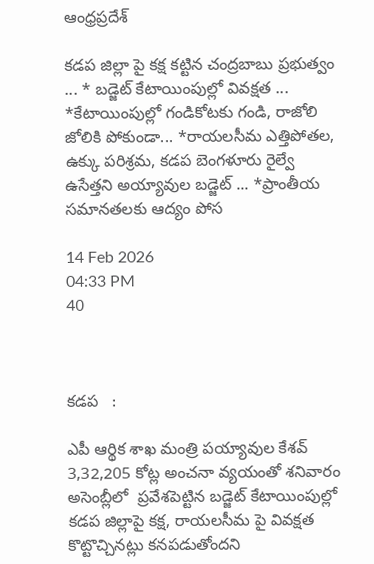ఆంధ్రప్రదేశ్

కడప జిల్లా పై కక్ష కట్టిన చంద్రబాబు ప్రభుత్వం ... * బడ్జెట్ కేటాయింపుల్లో వివక్షత ... *కేటాయింపుల్లో గండికోటకు గండి, రాజోలి జోలికి పోకుండా... *రాయలసీమ ఎత్తిపోతల, ఉక్కు పరిశ్రమ, కడప బెంగళూరు రైల్వే ఉసేత్తని అయ్యావుల బడ్జెట్ ... *ప్రాంతీయ సమానతలకు ఆద్యం పోస

14 Feb 2026
04:33 PM
40



కడప   :

ఎపీ ఆర్థిక శాఖ మంత్రి పయ్యావుల కేశవ్
3,32,205 కోట్ల అంచనా వ్యయంతో శనివారం అసెంబ్లీలో  ప్రవేశపెట్టిన బడ్జెట్ కేటాయింపుల్లో కడప జిల్లాపై కక్ష, రాయలసీమ పై వివక్షత కొట్టొచ్చినట్లు కనపడుతోందని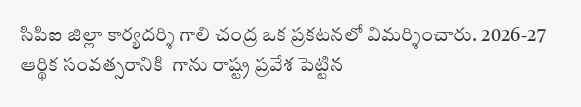సిపిఐ జిల్లా కార్యదర్శి గాలి చంద్ర ఒక ప్రకటనలో విమర్శించారు. 2026-27 ఆర్థిక సంవత్సరానికి  గాను రాష్ట్ర ప్రవేశ పెట్టిన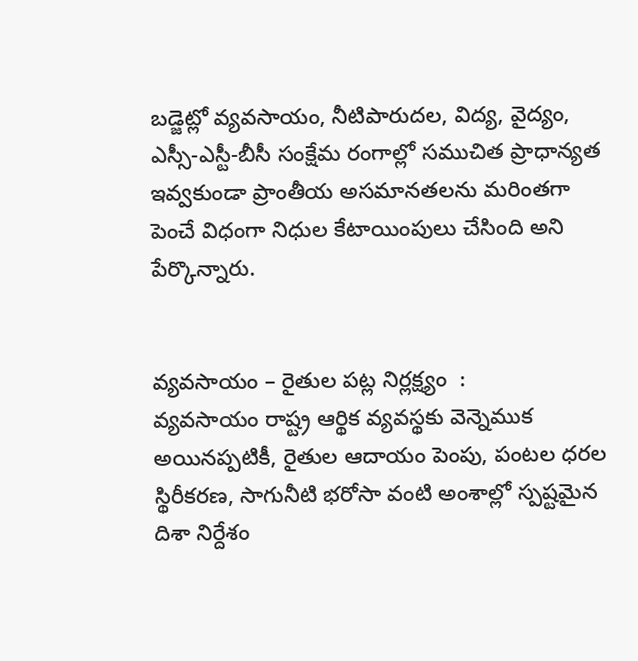బడ్జెట్లో వ్యవసాయం, నీటిపారుదల, విద్య, వైద్యం, ఎస్సీ-ఎస్టీ-బీసీ సంక్షేమ రంగాల్లో సముచిత ప్రాధాన్యత ఇవ్వకుండా ప్రాంతీయ అసమానతలను మరింతగా పెంచే విధంగా నిధుల కేటాయింపులు చేసింది అని పేర్కొన్నారు.


వ్యవసాయం – రైతుల పట్ల నిర్లక్ష్యం  :
వ్యవసాయం రాష్ట్ర ఆర్థిక వ్యవస్థకు వెన్నెముక అయినప్పటికీ, రైతుల ఆదాయం పెంపు, పంటల ధరల స్థిరీకరణ, సాగునీటి భరోసా వంటి అంశాల్లో స్పష్టమైన దిశా నిర్దేశం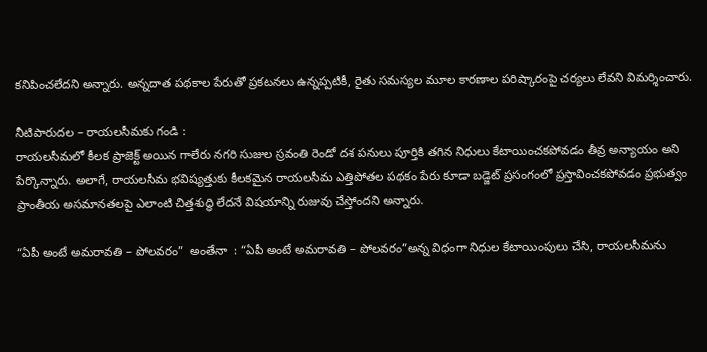కనిపించలేదని అన్నారు. అన్నదాత పథకాల పేరుతో ప్రకటనలు ఉన్నప్పటికీ, రైతు సమస్యల మూల కారణాల పరిష్కారంపై చర్యలు లేవని విమర్శించారు.

నీటిపారుదల – రాయలసీమకు గండి :
రాయలసీమలో కీలక ప్రాజెక్ట్ అయిన గాలేరు నగరి సుజుల స్రవంతి రెండో దశ పనులు పూర్తికి తగిన నిధులు కేటాయించకపోవడం తీవ్ర అన్యాయం అని పేర్కొన్నారు. అలాగే, రాయలసీమ భవిష్యత్తుకు కీలకమైన రాయలసీమ ఎత్తిపోతల పథకం పేరు కూడా బడ్జెట్ ప్రసంగంలో ప్రస్తావించకపోవడం ప్రభుత్వం ప్రాంతీయ అసమానతలపై ఎలాంటి చిత్తశుద్ధి లేదనే విషయాన్ని రుజువు చేస్తోందని అన్నారు.

“ఏపీ అంటే అమరావతి – పోలవరం”  అంతేనా  : “ఏపీ అంటే అమరావతి – పోలవరం”అన్న విధంగా నిధుల కేటాయింపులు చేసి, రాయలసీమను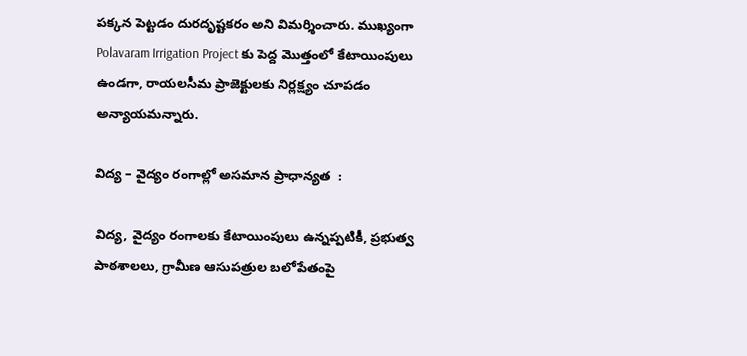పక్కన పెట్టడం దురదృష్టకరం అని విమర్శించారు. ముఖ్యంగా Polavaram Irrigation Project కు పెద్ద మొత్తంలో కేటాయింపులు ఉండగా, రాయలసీమ ప్రాజెక్టులకు నిర్లక్ష్యం చూపడం అన్యాయమన్నారు.

విద్య – వైద్యం రంగాల్లో అసమాన ప్రాధాన్యత  :

విద్య, వైద్యం రంగాలకు కేటాయింపులు ఉన్నప్పటికీ, ప్రభుత్వ పాఠశాలలు, గ్రామీణ ఆసుపత్రుల బలోపేతంపై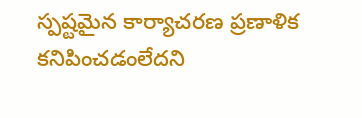స్పష్టమైన కార్యాచరణ ప్రణాళిక కనిపించడంలేదని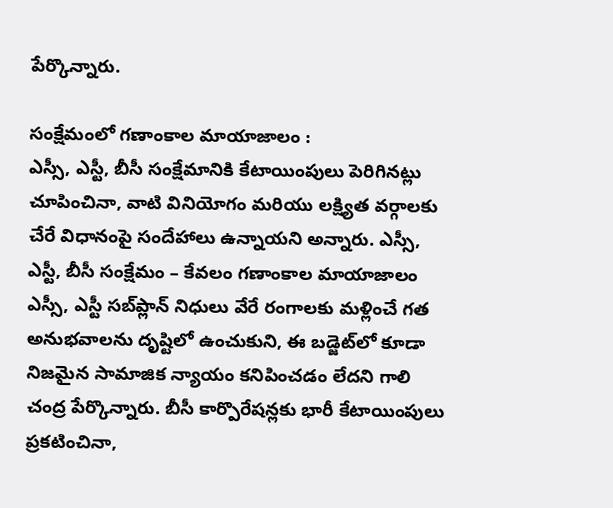పేర్కొన్నారు.

సంక్షేమంలో గణాంకాల మాయాజాలం :
ఎస్సీ, ఎస్టీ, బీసీ సంక్షేమానికి కేటాయింపులు పెరిగినట్లు చూపించినా, వాటి వినియోగం మరియు లక్ష్యిత వర్గాలకు చేరే విధానంపై సందేహాలు ఉన్నాయని అన్నారు. ఎస్సీ, ఎస్టీ, బీసీ సంక్షేమం – కేవలం గణాంకాల మాయాజాలం ఎస్సీ, ఎస్టీ సబ్‌ప్లాన్ నిధులు వేరే రంగాలకు మళ్లించే గత అనుభవాలను దృష్టిలో ఉంచుకుని, ఈ బడ్జెట్‌లో కూడా నిజమైన సామాజిక న్యాయం కనిపించడం లేదని గాలి చంద్ర పేర్కొన్నారు. బీసీ కార్పొరేషన్లకు భారీ కేటాయింపులు ప్రకటించినా,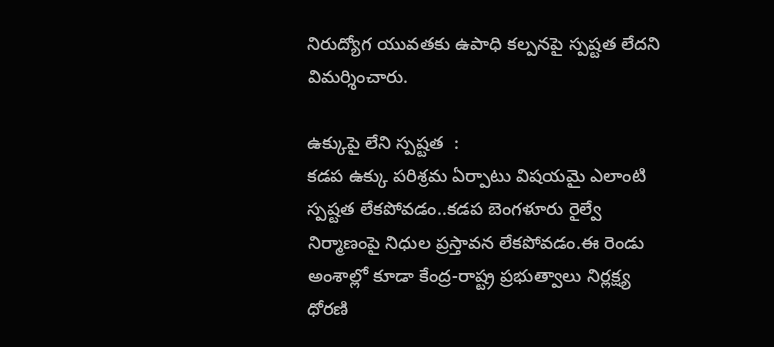నిరుద్యోగ యువతకు ఉపాధి కల్పనపై స్పష్టత లేదని విమర్శించారు.

ఉక్కుపై లేని స్పష్టత  :
కడప ఉక్కు పరిశ్రమ ఏర్పాటు విషయమై ఎలాంటి స్పష్టత లేకపోవడం..కడప బెంగళూరు రైల్వే నిర్మాణంపై నిధుల ప్రస్తావన లేకపోవడం.ఈ రెండు అంశాల్లో కూడా కేంద్ర-రాష్ట్ర ప్రభుత్వాలు నిర్లక్ష్య ధోరణి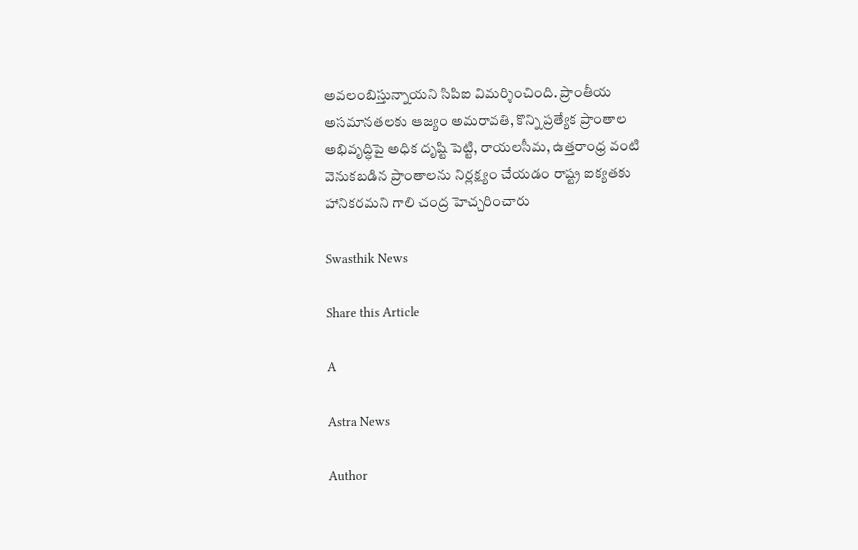అవలంబిస్తున్నాయని సిపిఐ విమర్శించింది. ప్రాంతీయ అసమానతలకు ఆజ్యం అమరావతి, కొన్ని ప్రత్యేక ప్రాంతాల అభివృద్ధిపై అధిక దృష్టి పెట్టి, రాయలసీమ, ఉత్తరాంధ్ర వంటి వెనుకబడిన ప్రాంతాలను నిర్లక్ష్యం చేయడం రాష్ట్ర ఐక్యతకు హానికరమని గాలి చంద్ర హెచ్చరించారు

Swasthik News

Share this Article

A

Astra News

Author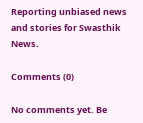Reporting unbiased news and stories for Swasthik News.

Comments (0)

No comments yet. Be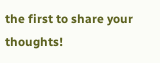the first to share your thoughts!